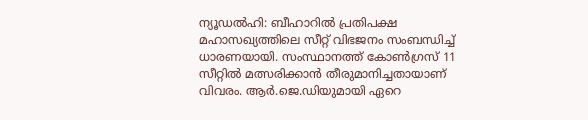ന്യൂഡൽഹി: ബീഹാറിൽ പ്രതിപക്ഷ മഹാസഖ്യത്തിലെ സീറ്റ് വിഭജനം സംബന്ധിച്ച് ധാരണയായി. സംസ്ഥാനത്ത് കോൺഗ്രസ് 11 സീറ്റിൽ മത്സരിക്കാൻ തീരുമാനിച്ചതായാണ് വിവരം. ആർ.ജെ.ഡിയുമായി ഏറെ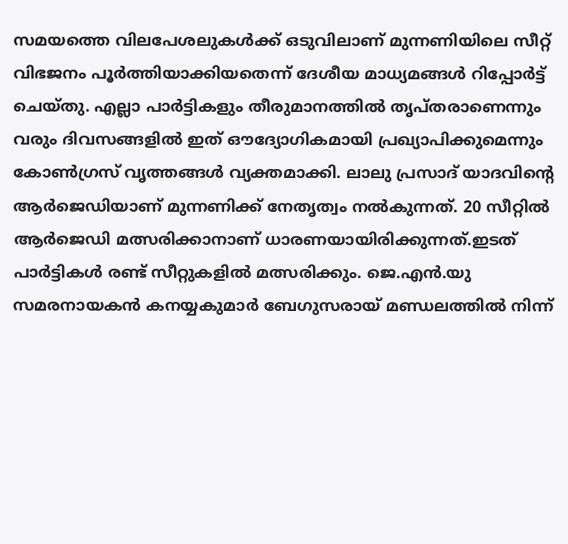സമയത്തെ വിലപേശലുകൾക്ക് ഒടുവിലാണ് മുന്നണിയിലെ സീറ്റ് വിഭജനം പൂർത്തിയാക്കിയതെന്ന് ദേശീയ മാധ്യമങ്ങൾ റിപ്പോർട്ട് ചെയ്തു. എല്ലാ പാർട്ടികളും തീരുമാനത്തിൽ തൃപ്തരാണെന്നും വരും ദിവസങ്ങളിൽ ഇത് ഔദ്യോഗികമായി പ്രഖ്യാപിക്കുമെന്നും കോൺഗ്രസ് വൃത്തങ്ങൾ വ്യക്തമാക്കി. ലാലു പ്രസാദ് യാദവിന്റെ ആർജെഡിയാണ് മുന്നണിക്ക് നേതൃത്വം നൽകുന്നത്. 20 സീറ്റിൽ ആർജെഡി മത്സരിക്കാനാണ് ധാരണയായിരിക്കുന്നത്.ഇടത് പാർട്ടികൾ രണ്ട് സീറ്റുകളിൽ മത്സരിക്കും. ജെ.എൻ.യു സമരനായകൻ കനയ്യകുമാർ ബേഗുസരായ് മണ്ഡലത്തിൽ നിന്ന്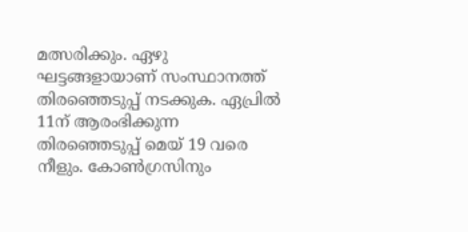മത്സരിക്കും. ഏഴു ഘട്ടങ്ങളായാണ് സംസ്ഥാനത്ത് തിരഞ്ഞെടുപ്പ് നടക്കുക. ഏപ്രിൽ 11ന് ആരംഭിക്കുന്ന തിരഞ്ഞെടുപ്പ് മെയ് 19 വരെ നീളും. കോൺഗ്രസിനും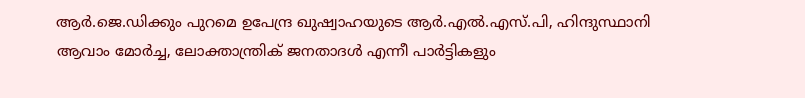ആർ.ജെ.ഡിക്കും പുറമെ ഉപേന്ദ്ര ഖുഷ്വാഹയുടെ ആർ.എൽ.എസ്.പി, ഹിന്ദുസ്ഥാനി ആവാം മോർച്ച, ലോക്താന്ത്രിക് ജനതാദൾ എന്നീ പാർട്ടികളും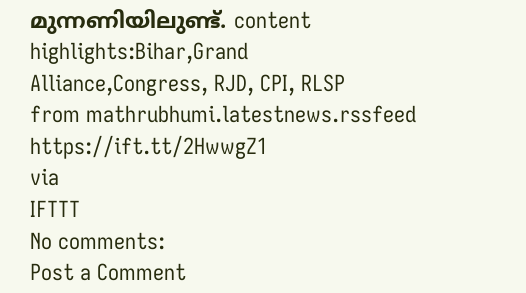മുന്നണിയിലുണ്ട്. content highlights:Bihar,Grand Alliance,Congress, RJD, CPI, RLSP
from mathrubhumi.latestnews.rssfeed https://ift.tt/2HwwgZ1
via
IFTTT
No comments:
Post a Comment